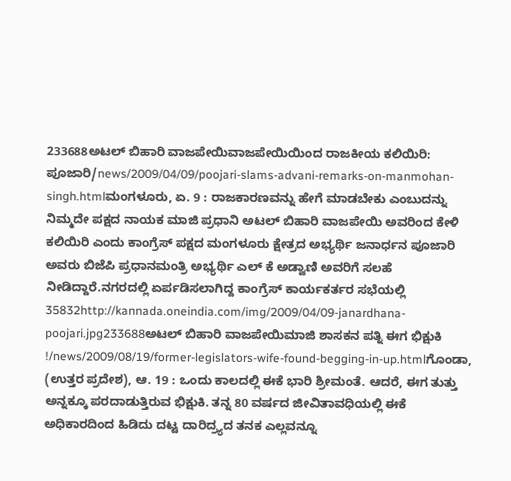233688ಅಟಲ್ ಬಿಹಾರಿ ವಾಜಪೇಯಿವಾಜಪೇಯಿಯಿಂದ ರಾಜಕೀಯ ಕಲಿಯಿರಿ: ಪೂಜಾರಿ/news/2009/04/09/poojari-slams-advani-remarks-on-manmohan-singh.htmlಮಂಗಳೂರು, ಏ. 9 : ರಾಜಕಾರಣವನ್ನು ಹೇಗೆ ಮಾಡಬೇಕು ಎಂಬುದನ್ನು ನಿಮ್ಮದೇ ಪಕ್ಷದ ನಾಯಕ ಮಾಜಿ ಪ್ರಧಾನಿ ಅಟಲ್ ಬಿಹಾರಿ ವಾಜಪೇಯಿ ಅವರಿಂದ ಕೇಳಿ ಕಲಿಯಿರಿ ಎಂದು ಕಾಂಗ್ರೆಸ್ ಪಕ್ಷದ ಮಂಗಳೂರು ಕ್ಷೇತ್ರದ ಅಭ್ಯರ್ಥಿ ಜನಾರ್ಧನ ಪೂಜಾರಿ ಅವರು ಬಿಜೆಪಿ ಪ್ರಧಾನಮಂತ್ರಿ ಅಭ್ಯರ್ಥಿ ಎಲ್ ಕೆ ಅಡ್ವಾಣಿ ಅವರಿಗೆ ಸಲಹೆ ನೀಡಿದ್ದಾರೆ.ನಗರದಲ್ಲಿ ಏರ್ಪಡಿಸಲಾಗಿದ್ದ ಕಾಂಗ್ರೆಸ್ ಕಾರ್ಯಕರ್ತರ ಸಭೆಯಲ್ಲಿ 35832http://kannada.oneindia.com/img/2009/04/09-janardhana-poojari.jpg233688ಅಟಲ್ ಬಿಹಾರಿ ವಾಜಪೇಯಿಮಾಜಿ ಶಾಸಕನ ಪತ್ನಿ ಈಗ ಭಿಕ್ಷುಕಿ !/news/2009/08/19/former-legislators-wife-found-begging-in-up.htmlಗೊಂಡಾ, (ಉತ್ತರ ಪ್ರದೇಶ), ಆ. 19 : ಒಂದು ಕಾಲದಲ್ಲಿ ಈಕೆ ಭಾರಿ ಶ್ರೀಮಂತೆ. ಆದರೆ, ಈಗ ತುತ್ತು ಅನ್ನಕ್ಕೂ ಪರದಾಡುತ್ತಿರುವ ಭಿಕ್ಷುಕಿ. ತನ್ನ 80 ವರ್ಷದ ಜೀವಿತಾವಧಿಯಲ್ಲಿ ಈಕೆ ಅಧಿಕಾರದಿಂದ ಹಿಡಿದು ದಟ್ಟ ದಾರಿದ್ರ್ಯದ ತನಕ ಎಲ್ಲವನ್ನೂ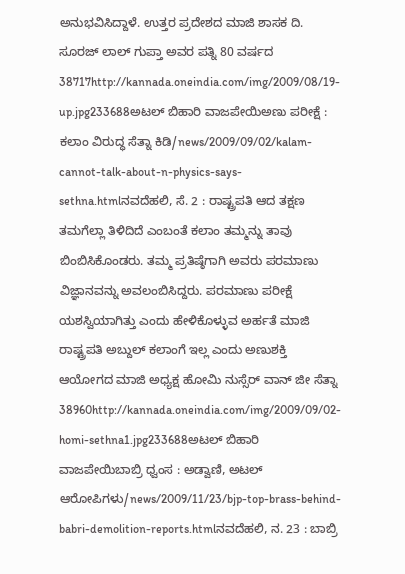ಅನುಭವಿಸಿದ್ದಾಳೆ. ಉತ್ತರ ಪ್ರದೇಶದ ಮಾಜಿ ಶಾಸಕ ದಿ. ಸೂರಜ್ ಲಾಲ್ ಗುಪ್ತಾ ಅವರ ಪತ್ನಿ 80 ವರ್ಷದ 38717http://kannada.oneindia.com/img/2009/08/19-up.jpg233688ಅಟಲ್ ಬಿಹಾರಿ ವಾಜಪೇಯಿಅಣು ಪರೀಕ್ಷೆ : ಕಲಾಂ ವಿರುದ್ಧ ಸೆತ್ನಾ ಕಿಡಿ/news/2009/09/02/kalam-cannot-talk-about-n-physics-says-sethna.htmlನವದೆಹಲಿ, ಸೆ. 2 : ರಾಷ್ಟ್ರಪತಿ ಆದ ತಕ್ಷಣ ತಮಗೆಲ್ಲಾ ತಿಳಿದಿದೆ ಎಂಬಂತೆ ಕಲಾಂ ತಮ್ಮನ್ನು ತಾವು ಬಿಂಬಿಸಿಕೊಂಡರು. ತಮ್ಮ ಪ್ರತಿಷ್ಠೆಗಾಗಿ ಅವರು ಪರಮಾಣು ವಿಜ್ಞಾನವನ್ನು ಅವಲಂಬಿಸಿದ್ದರು. ಪರಮಾಣು ಪರೀಕ್ಷೆ ಯಶಸ್ವಿಯಾಗಿತ್ತು ಎಂದು ಹೇಳಿಕೊಳ್ಳುವ ಅರ್ಹತೆ ಮಾಜಿ ರಾಷ್ಟ್ರಪತಿ ಅಬ್ದುಲ್ ಕಲಾಂಗೆ ಇಲ್ಲ ಎಂದು ಅಣುಶಕ್ತಿ ಆಯೋಗದ ಮಾಜಿ ಅಧ್ಯಕ್ಷ ಹೋಮಿ ನುಸ್ಸೆರ್ ವಾನ್ ಜೀ ಸೆತ್ನಾ 38960http://kannada.oneindia.com/img/2009/09/02-homi-sethna1.jpg233688ಅಟಲ್ ಬಿಹಾರಿ ವಾಜಪೇಯಿಬಾಬ್ರಿ ಧ್ವಂಸ : ಅಡ್ವಾಣಿ, ಅಟಲ್ ಆರೋಪಿಗಳು/news/2009/11/23/bjp-top-brass-behind-babri-demolition-reports.htmlನವದೆಹಲಿ, ನ. 23 : ಬಾಬ್ರಿ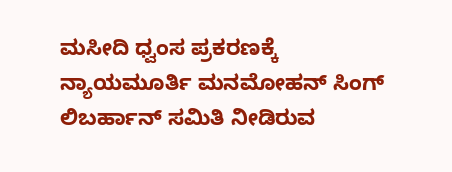ಮಸೀದಿ ಧ್ವಂಸ ಪ್ರಕರಣಕ್ಕೆ ನ್ಯಾಯಮೂರ್ತಿ ಮನಮೋಹನ್ ಸಿಂಗ್ ಲಿಬರ್ಹಾನ್ ಸಮಿತಿ ನೀಡಿರುವ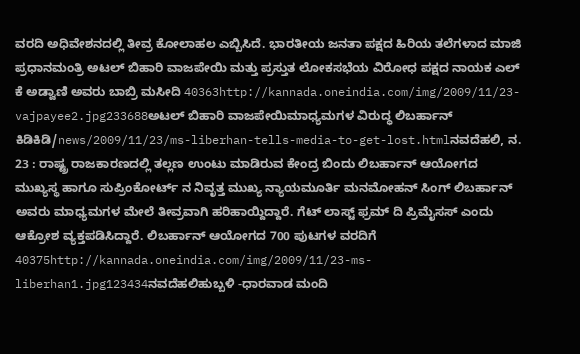ವರದಿ ಅಧಿವೇಶನದಲ್ಲಿ ತೀವ್ರ ಕೋಲಾಹಲ ಎಬ್ಬಿಸಿದೆ. ಭಾರತೀಯ ಜನತಾ ಪಕ್ಷದ ಹಿರಿಯ ತಲೆಗಳಾದ ಮಾಜಿ ಪ್ರಧಾನಮಂತ್ರಿ ಅಟಲ್ ಬಿಹಾರಿ ವಾಜಪೇಯಿ ಮತ್ತು ಪ್ರಸ್ತುತ ಲೋಕಸಭೆಯ ವಿರೋಧ ಪಕ್ಷದ ನಾಯಕ ಎಲ್ ಕೆ ಅಡ್ವಾಣಿ ಅವರು ಬಾಬ್ರಿ ಮಸೀದಿ 40363http://kannada.oneindia.com/img/2009/11/23-vajpayee2.jpg233688ಅಟಲ್ ಬಿಹಾರಿ ವಾಜಪೇಯಿಮಾಧ್ಯಮಗಳ ವಿರುದ್ಧ ಲಿಬರ್ಹಾನ್ ಕಿಡಿಕಿಡಿ/news/2009/11/23/ms-liberhan-tells-media-to-get-lost.htmlನವದೆಹಲಿ, ನ. 23 : ರಾಷ್ಟ್ರ ರಾಜಕಾರಣದಲ್ಲಿ ತಲ್ಲಣ ಉಂಟು ಮಾಡಿರುವ ಕೇಂದ್ರ ಬಿಂದು ಲಿಬರ್ಹಾನ್ ಆಯೋಗದ ಮುಖ್ಯಸ್ಥ ಹಾಗೂ ಸುಪ್ರಿಂಕೋರ್ಟ್ ನ ನಿವೃತ್ತ ಮುಖ್ಯ ನ್ಯಾಯಮೂರ್ತಿ ಮನಮೋಹನ್ ಸಿಂಗ್ ಲಿಬರ್ಹಾನ್ ಅವರು ಮಾಧ್ಯಮಗಳ ಮೇಲೆ ತೀವ್ರವಾಗಿ ಹರಿಹಾಯ್ದಿದ್ದಾರೆ. ಗೆಟ್ ಲಾಸ್ಟ್ ಫ್ರಮ್ ದಿ ಪ್ರಿಮೈಸಸ್ ಎಂದು ಆಕ್ರೋಶ ವ್ಯಕ್ತಪಡಿಸಿದ್ದಾರೆ. ಲಿಬರ್ಹಾನ್ ಆಯೋಗದ 700 ಪುಟಗಳ ವರದಿಗೆ 40375http://kannada.oneindia.com/img/2009/11/23-ms-liberhan1.jpg123434ನವದೆಹಲಿಹುಬ್ಬಳಿ -ಧಾರವಾಡ ಮಂದಿ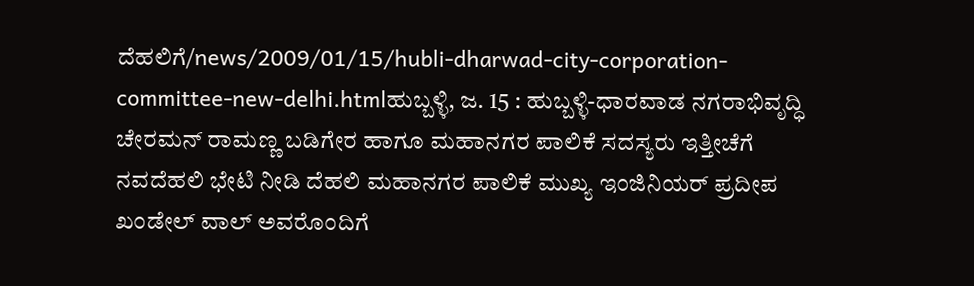ದೆಹಲಿಗೆ/news/2009/01/15/hubli-dharwad-city-corporation-committee-new-delhi.htmlಹುಬ್ಬಳ್ಳಿ, ಜ. 15 : ಹುಬ್ಬಳ್ಳಿ-ಧಾರವಾಡ ನಗರಾಭಿವೃದ್ಧಿ ಚೇರಮನ್ ರಾಮಣ್ಣ ಬಡಿಗೇರ ಹಾಗೂ ಮಹಾನಗರ ಪಾಲಿಕೆ ಸದಸ್ಯರು ಇತ್ತೀಚೆಗೆ ನವದೆಹಲಿ ಭೇಟಿ ನೀಡಿ ದೆಹಲಿ ಮಹಾನಗರ ಪಾಲಿಕೆ ಮುಖ್ಯ ಇಂಜಿನಿಯರ್ ಪ್ರದೀಪ ಖಂಡೇಲ್ ವಾಲ್ ಅವರೊಂದಿಗೆ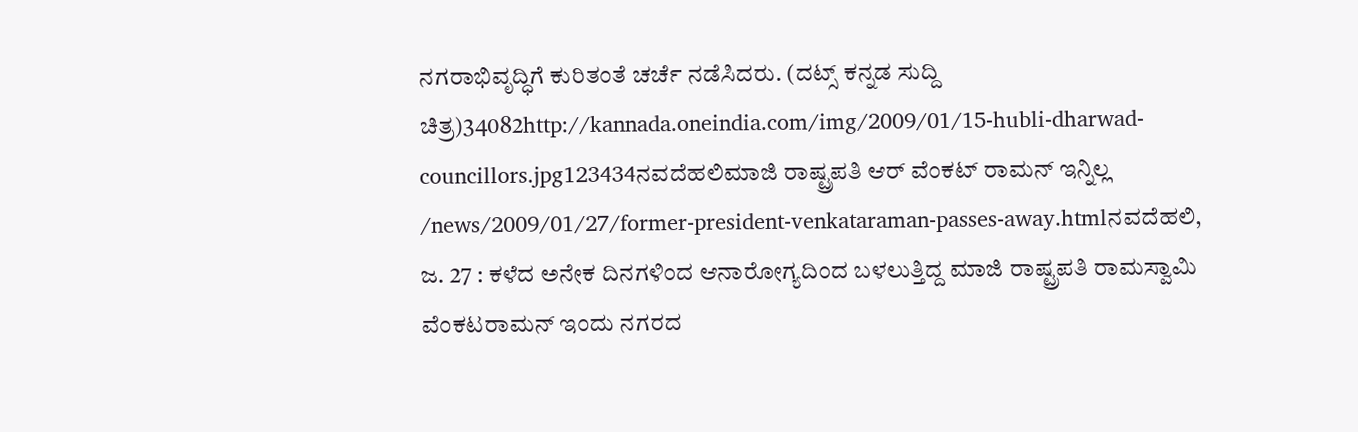ನಗರಾಭಿವೃದ್ಧಿಗೆ ಕುರಿತಂತೆ ಚರ್ಚೆ ನಡೆಸಿದರು. (ದಟ್ಸ್ ಕನ್ನಡ ಸುದ್ದಿ ಚಿತ್ರ)34082http://kannada.oneindia.com/img/2009/01/15-hubli-dharwad-councillors.jpg123434ನವದೆಹಲಿಮಾಜಿ ರಾಷ್ಟ್ರಪತಿ ಆರ್ ವೆಂಕಟ್ ರಾಮನ್ ಇನ್ನಿಲ್ಲ /news/2009/01/27/former-president-venkataraman-passes-away.htmlನವದೆಹಲಿ, ಜ. 27 : ಕಳೆದ ಅನೇಕ ದಿನಗಳಿಂದ ಆನಾರೋಗ್ಯದಿಂದ ಬಳಲುತ್ತಿದ್ದ ಮಾಜಿ ರಾಷ್ಟ್ರಪತಿ ರಾಮಸ್ವಾಮಿ ವೆಂಕಟರಾಮನ್ ಇಂದು ನಗರದ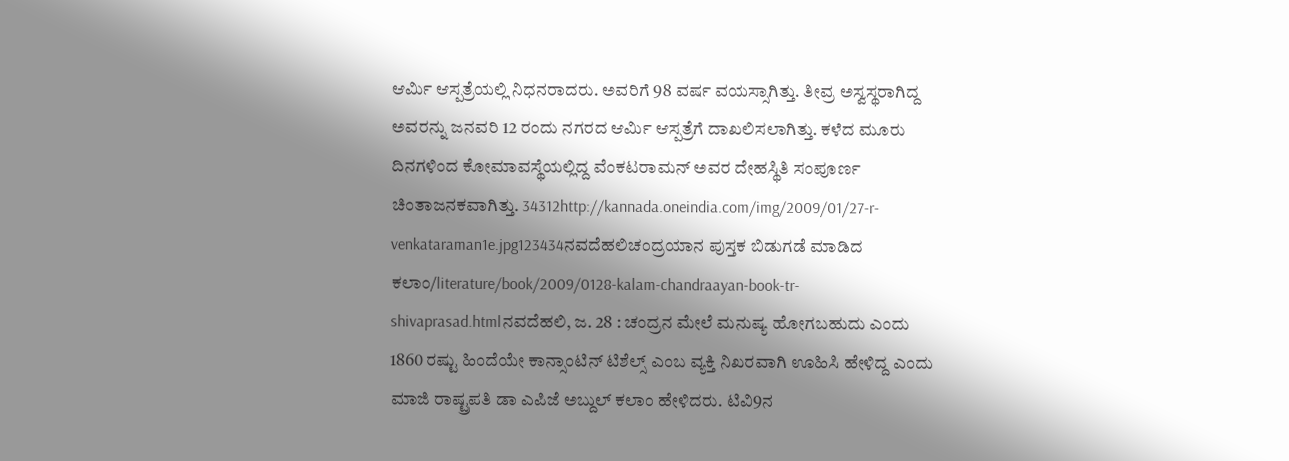ಆರ್ಮಿ ಆಸ್ಪತ್ರೆಯಲ್ಲಿ ನಿಧನರಾದರು. ಅವರಿಗೆ 98 ವರ್ಷ ವಯಸ್ಸಾಗಿತ್ತು. ತೀವ್ರ ಅಸ್ವಸ್ಥರಾಗಿದ್ದ ಅವರನ್ನು ಜನವರಿ 12 ರಂದು ನಗರದ ಆರ್ಮಿ ಆಸ್ಪತ್ರೆಗೆ ದಾಖಲಿಸಲಾಗಿತ್ತು. ಕಳೆದ ಮೂರು ದಿನಗಳಿಂದ ಕೋಮಾವಸ್ಥೆಯಲ್ಲಿದ್ದ ವೆಂಕಟರಾಮನ್ ಅವರ ದೇಹಸ್ಥಿತಿ ಸಂಪೂರ್ಣ ಚಿಂತಾಜನಕವಾಗಿತ್ತು. 34312http://kannada.oneindia.com/img/2009/01/27-r-venkataraman1e.jpg123434ನವದೆಹಲಿಚಂದ್ರಯಾನ ಪುಸ್ತಕ ಬಿಡುಗಡೆ ಮಾಡಿದ ಕಲಾಂ/literature/book/2009/0128-kalam-chandraayan-book-tr-shivaprasad.htmlನವದೆಹಲಿ, ಜ. 28 : ಚಂದ್ರನ ಮೇಲೆ ಮನುಷ್ಯ ಹೋಗಬಹುದು ಎಂದು 1860 ರಷ್ಟು ಹಿಂದೆಯೇ ಕಾನ್ಸಾಂಟಿನ್ ಟಿಶೆಲ್ಸ್ ಎಂಬ ವ್ಯಕ್ತಿ ನಿಖರವಾಗಿ ಊಹಿಸಿ ಹೇಳಿದ್ದ ಎಂದು ಮಾಜಿ ರಾಷ್ಟ್ರಪತಿ ಡಾ ಎಪಿಜೆ ಅಬ್ದುಲ್ ಕಲಾಂ ಹೇಳಿದರು. ಟಿವಿ9ನ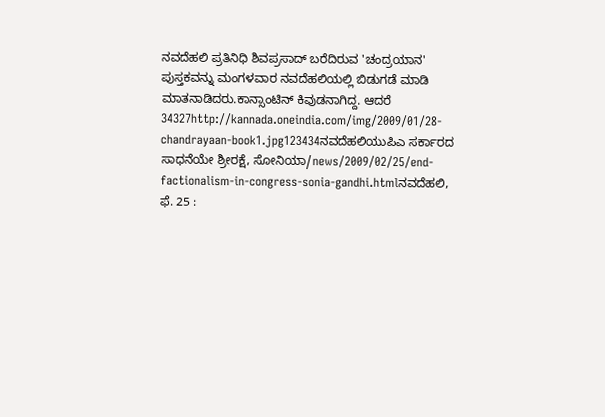ನವದೆಹಲಿ ಪ್ರತಿನಿಧಿ ಶಿವಪ್ರಸಾದ್ ಬರೆದಿರುವ 'ಚಂದ್ರಯಾನ' ಪುಸ್ತಕವನ್ನು ಮಂಗಳವಾರ ನವದೆಹಲಿಯಲ್ಲಿ ಬಿಡುಗಡೆ ಮಾಡಿ ಮಾತನಾಡಿದರು.ಕಾನ್ಸಾಂಟಿನ್ ಕಿವುಡನಾಗಿದ್ದ. ಆದರೆ 34327http://kannada.oneindia.com/img/2009/01/28-chandrayaan-book1.jpg123434ನವದೆಹಲಿಯುಪಿಎ ಸರ್ಕಾರದ ಸಾಧನೆಯೇ ಶ್ರೀರಕ್ಷೆ, ಸೋನಿಯಾ/news/2009/02/25/end-factionalism-in-congress-sonia-gandhi.htmlನವದೆಹಲಿ, ಫೆ. 25 :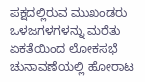ಪಕ್ಷದಲ್ಲಿರುವ ಮುಖಂಡರು ಒಳಜಗಳಗಳನ್ನು ಮರೆತು ಏಕತೆಯಿಂದ ಲೋಕಸಭೆ ಚುನಾವಣೆಯಲ್ಲಿ ಹೋರಾಟ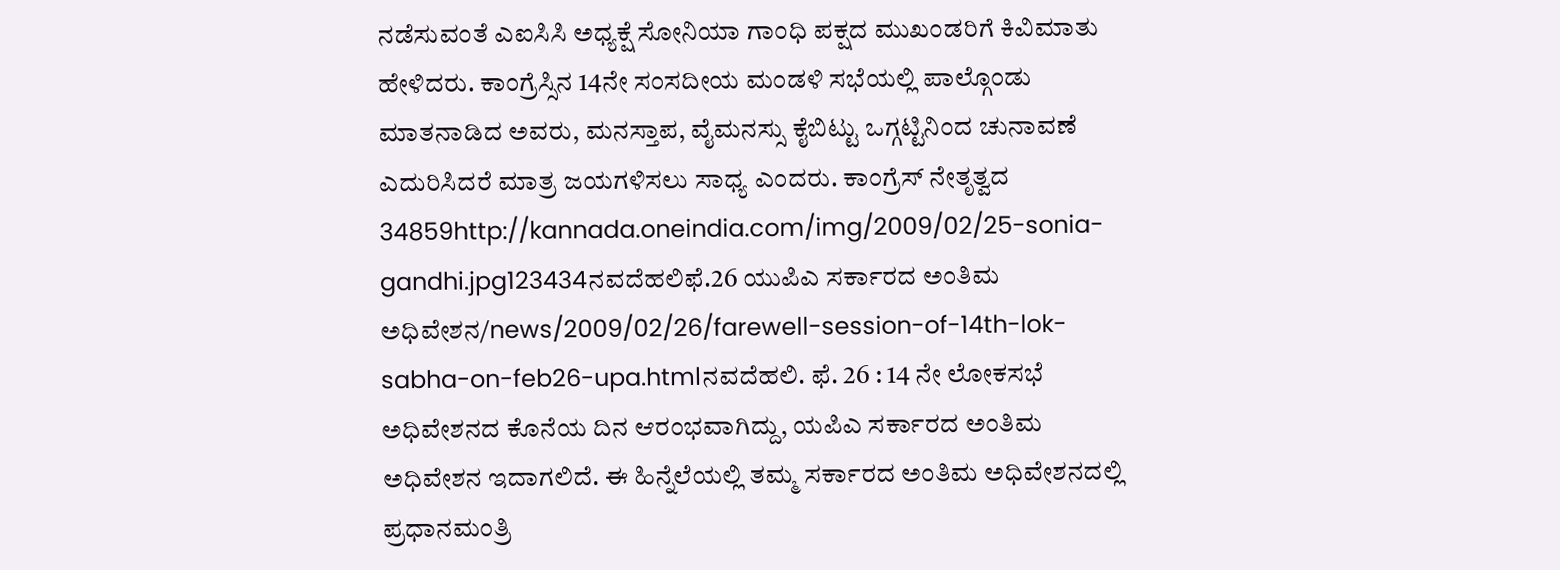ನಡೆಸುವಂತೆ ಎಐಸಿಸಿ ಅಧ್ಯಕ್ಷೆ ಸೋನಿಯಾ ಗಾಂಧಿ ಪಕ್ಷದ ಮುಖಂಡರಿಗೆ ಕಿವಿಮಾತು ಹೇಳಿದರು. ಕಾಂಗ್ರೆಸ್ಸಿನ 14ನೇ ಸಂಸದೀಯ ಮಂಡಳಿ ಸಭೆಯಲ್ಲಿ ಪಾಲ್ಗೊಂಡು ಮಾತನಾಡಿದ ಅವರು, ಮನಸ್ತಾಪ, ವೈಮನಸ್ಸು ಕೈಬಿಟ್ಟು ಒಗ್ಗಟ್ಟಿನಿಂದ ಚುನಾವಣೆ ಎದುರಿಸಿದರೆ ಮಾತ್ರ ಜಯಗಳಿಸಲು ಸಾಧ್ಯ ಎಂದರು. ಕಾಂಗ್ರೆಸ್ ನೇತೃತ್ವದ 34859http://kannada.oneindia.com/img/2009/02/25-sonia-gandhi.jpg123434ನವದೆಹಲಿಫೆ.26 ಯುಪಿಎ ಸರ್ಕಾರದ ಅಂತಿಮ ಅಧಿವೇಶನ/news/2009/02/26/farewell-session-of-14th-lok-sabha-on-feb26-upa.htmlನವದೆಹಲಿ. ಫೆ. 26 : 14 ನೇ ಲೋಕಸಭೆ ಅಧಿವೇಶನದ ಕೊನೆಯ ದಿನ ಆರಂಭವಾಗಿದ್ದು, ಯಪಿಎ ಸರ್ಕಾರದ ಅಂತಿಮ ಅಧಿವೇಶನ ಇದಾಗಲಿದೆ. ಈ ಹಿನ್ನೆಲೆಯಲ್ಲಿ ತಮ್ಮ ಸರ್ಕಾರದ ಅಂತಿಮ ಅಧಿವೇಶನದಲ್ಲಿ ಪ್ರಧಾನಮಂತ್ರಿ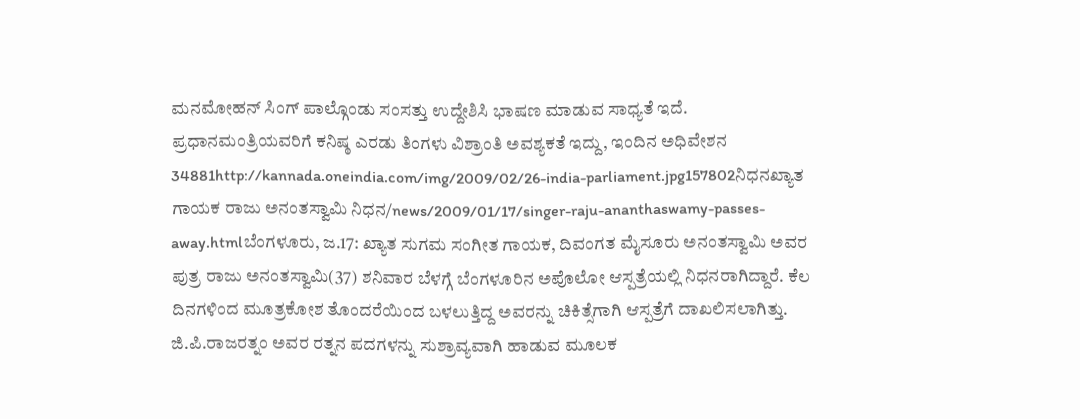ಮನಮೋಹನ್ ಸಿಂಗ್ ಪಾಲ್ಗೊಂಡು ಸಂಸತ್ತು ಉದ್ದೇಶಿಸಿ ಭಾಷಣ ಮಾಡುವ ಸಾಧ್ಯತೆ ಇದೆ. ಪ್ರಧಾನಮಂತ್ರಿಯವರಿಗೆ ಕನಿಷ್ಠ ಎರಡು ತಿಂಗಳು ವಿಶ್ರಾಂತಿ ಅವಶ್ಯಕತೆ ಇದ್ದು, ಇಂದಿನ ಅಧಿವೇಶನ 34881http://kannada.oneindia.com/img/2009/02/26-india-parliament.jpg157802ನಿಧನಖ್ಯಾತ ಗಾಯಕ ರಾಜು ಅನಂತಸ್ವಾಮಿ ನಿಧನ/news/2009/01/17/singer-raju-ananthaswamy-passes-away.htmlಬೆಂಗಳೂರು, ಜ.17: ಖ್ಯಾತ ಸುಗಮ ಸಂಗೀತ ಗಾಯಕ, ದಿವಂಗತ ಮೈಸೂರು ಅನಂತಸ್ವಾಮಿ ಅವರ ಪುತ್ರ ರಾಜು ಅನಂತಸ್ವಾಮಿ(37) ಶನಿವಾರ ಬೆಳಗ್ಗೆ ಬೆಂಗಳೂರಿನ ಅಪೊಲೋ ಆಸ್ಪತ್ರೆಯಲ್ಲಿ ನಿಧನರಾಗಿದ್ದಾರೆ. ಕೆಲ ದಿನಗಳಿಂದ ಮೂತ್ರಕೋಶ ತೊಂದರೆಯಿಂದ ಬಳಲುತ್ತಿದ್ದ ಅವರನ್ನು ಚಿಕಿತ್ಸೆಗಾಗಿ ಆಸ್ಪತ್ರೆಗೆ ದಾಖಲಿಸಲಾಗಿತ್ತು. ಜಿ.ಪಿ.ರಾಜರತ್ನಂ ಅವರ ರತ್ನನ ಪದಗಳನ್ನು ಸುಶ್ರಾವ್ಯವಾಗಿ ಹಾಡುವ ಮೂಲಕ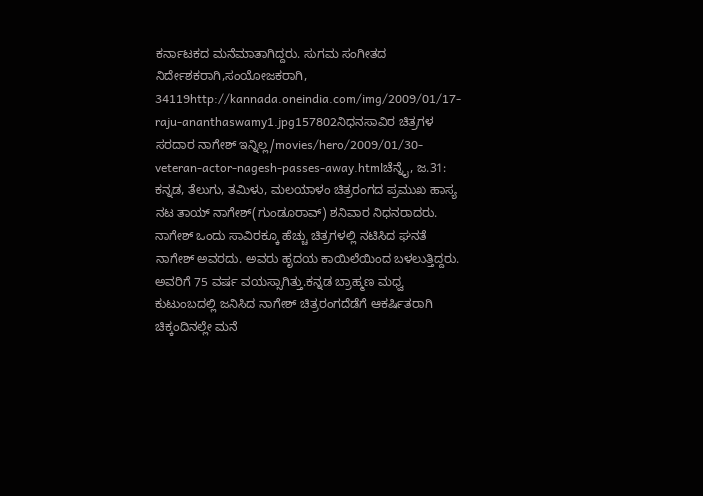ಕರ್ನಾಟಕದ ಮನೆಮಾತಾಗಿದ್ದರು. ಸುಗಮ ಸಂಗೀತದ ನಿರ್ದೇಶಕರಾಗಿ,ಸಂಯೋಜಕರಾಗಿ, 34119http://kannada.oneindia.com/img/2009/01/17-raju-ananthaswamy1.jpg157802ನಿಧನಸಾವಿರ ಚಿತ್ರಗಳ ಸರದಾರ ನಾಗೇಶ್ ಇನ್ನಿಲ್ಲ/movies/hero/2009/01/30-veteran-actor-nagesh-passes-away.htmlಚೆನ್ನೈ, ಜ.31: ಕನ್ನಡ, ತೆಲುಗು, ತಮಿಳು, ಮಲಯಾಳಂ ಚಿತ್ರರಂಗದ ಪ್ರಮುಖ ಹಾಸ್ಯ ನಟ ತಾಯ್ ನಾಗೇಶ್(ಗುಂಡೂರಾವ್) ಶನಿವಾರ ನಿಧನರಾದರು. ನಾಗೇಶ್ ಒಂದು ಸಾವಿರಕ್ಕೂ ಹೆಚ್ಚು ಚಿತ್ರಗಳಲ್ಲಿ ನಟಿಸಿದ ಘನತೆ ನಾಗೇಶ್ ಅವರದು. ಅವರು ಹೃದಯ ಕಾಯಿಲೆಯಿಂದ ಬಳಲುತ್ತಿದ್ದರು. ಅವರಿಗೆ 75 ವರ್ಷ ವಯಸ್ಸಾಗಿತ್ತು.ಕನ್ನಡ ಬ್ರಾಹ್ಮಣ ಮಧ್ವ ಕುಟುಂಬದಲ್ಲಿ ಜನಿಸಿದ ನಾಗೇಶ್ ಚಿತ್ರರಂಗದೆಡೆಗೆ ಆಕರ್ಷಿತರಾಗಿ ಚಿಕ್ಕಂದಿನಲ್ಲೇ ಮನೆ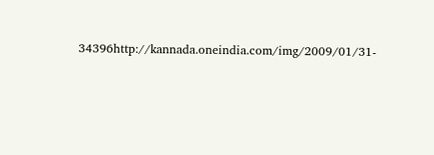34396http://kannada.oneindia.com/img/2009/01/31-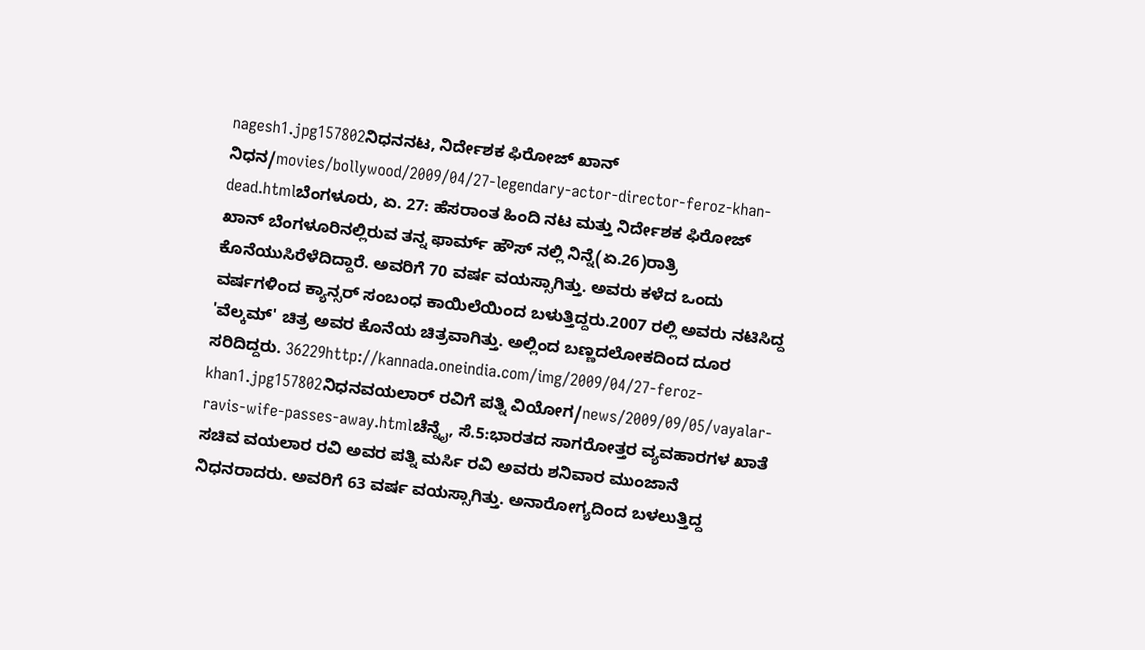nagesh1.jpg157802ನಿಧನನಟ, ನಿರ್ದೇಶಕ ಫಿರೋಜ್ ಖಾನ್ ನಿಧನ/movies/bollywood/2009/04/27-legendary-actor-director-feroz-khan-dead.htmlಬೆಂಗಳೂರು, ಏ. 27: ಹೆಸರಾಂತ ಹಿಂದಿ ನಟ ಮತ್ತು ನಿರ್ದೇಶಕ ಫಿರೋಜ್ ಖಾನ್ ಬೆಂಗಳೂರಿನಲ್ಲಿರುವ ತನ್ನ ಫಾರ್ಮ್ ಹೌಸ್ ನಲ್ಲಿ ನಿನ್ನೆ(ಏ.26)ರಾತ್ರಿ ಕೊನೆಯುಸಿರೆಳೆದಿದ್ದಾರೆ. ಅವರಿಗೆ 70 ವರ್ಷ ವಯಸ್ಸಾಗಿತ್ತು. ಅವರು ಕಳೆದ ಒಂದು ವರ್ಷಗಳಿಂದ ಕ್ಯಾನ್ಸರ್ ಸಂಬಂಧ ಕಾಯಿಲೆಯಿಂದ ಬಳುತ್ತಿದ್ದರು.2007 ರಲ್ಲಿ ಅವರು ನಟಿಸಿದ್ದ 'ವೆಲ್ಕಮ್' ಚಿತ್ರ ಅವರ ಕೊನೆಯ ಚಿತ್ರವಾಗಿತ್ತು. ಅಲ್ಲಿಂದ ಬಣ್ಣದಲೋಕದಿಂದ ದೂರ ಸರಿದಿದ್ದರು. 36229http://kannada.oneindia.com/img/2009/04/27-feroz-khan1.jpg157802ನಿಧನವಯಲಾರ್ ರವಿಗೆ ಪತ್ನಿ ವಿಯೋಗ/news/2009/09/05/vayalar-ravis-wife-passes-away.htmlಚೆನ್ನೈ, ಸೆ.5:ಭಾರತದ ಸಾಗರೋತ್ತರ ವ್ಯವಹಾರಗಳ ಖಾತೆ ಸಚಿವ ವಯಲಾರ ರವಿ ಅವರ ಪತ್ನಿ ಮರ್ಸಿ ರವಿ ಅವರು ಶನಿವಾರ ಮುಂಜಾನೆ ನಿಧನರಾದರು. ಅವರಿಗೆ 63 ವರ್ಷ ವಯಸ್ಸಾಗಿತ್ತು. ಅನಾರೋಗ್ಯದಿಂದ ಬಳಲುತ್ತಿದ್ದ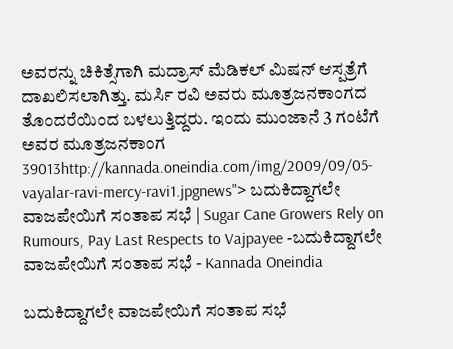ಅವರನ್ನು ಚಿಕಿತ್ಸೆಗಾಗಿ ಮದ್ರಾಸ್ ಮೆಡಿಕಲ್ ಮಿಷನ್ ಆಸ್ಪತ್ರೆಗೆ ದಾಖಲಿಸಲಾಗಿತ್ತು. ಮರ್ಸಿ ರವಿ ಅವರು ಮೂತ್ರಜನಕಾಂಗದ ತೊಂದರೆಯಿಂದ ಬಳಲುತ್ತಿದ್ದರು. ಇಂದು ಮುಂಜಾನೆ 3 ಗಂಟೆಗೆ ಅವರ ಮೂತ್ರಜನಕಾಂಗ 39013http://kannada.oneindia.com/img/2009/09/05-vayalar-ravi-mercy-ravi1.jpgnews"> ಬದುಕಿದ್ದಾಗಲೇ ವಾಜಪೇಯಿಗೆ ಸಂತಾಪ ಸಭೆ | Sugar Cane Growers Rely on Rumours, Pay Last Respects to Vajpayee -ಬದುಕಿದ್ದಾಗಲೇ ವಾಜಪೇಯಿಗೆ ಸಂತಾಪ ಸಭೆ - Kannada Oneindia

ಬದುಕಿದ್ದಾಗಲೇ ವಾಜಪೇಯಿಗೆ ಸಂತಾಪ ಸಭೆ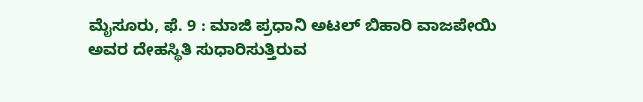ಮೈಸೂರು, ಫೆ. 9 : ಮಾಜಿ ಪ್ರಧಾನಿ ಅಟಲ್ ಬಿಹಾರಿ ವಾಜಪೇಯಿ ಅವರ ದೇಹಸ್ಥಿತಿ ಸುಧಾರಿಸುತ್ತಿರುವ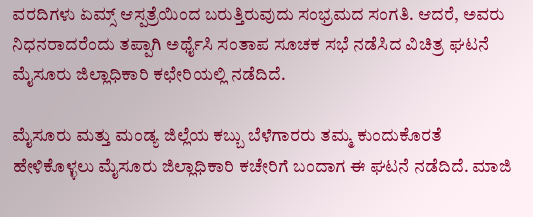ವರದಿಗಳು ಏಮ್ಸ್ ಆಸ್ಪತ್ರೆಯಿಂದ ಬರುತ್ತಿರುವುದು ಸಂಭ್ರಮದ ಸಂಗತಿ. ಆದರೆ, ಅವರು ನಿಧನರಾದರೆಂದು ತಪ್ಪಾಗಿ ಅರ್ಥೈಸಿ ಸಂತಾಪ ಸೂಚಕ ಸಭೆ ನಡೆಸಿದ ವಿಚಿತ್ರ ಘಟನೆ ಮೈಸೂರು ಜಿಲ್ಲಾಧಿಕಾರಿ ಕಛೇರಿಯಲ್ಲಿ ನಡೆದಿದೆ.

ಮೈಸೂರು ಮತ್ತು ಮಂಡ್ಯ ಜಿಲ್ಲೆಯ ಕಬ್ಬು ಬೆಳೆಗಾರರು ತಮ್ಮ ಕುಂದುಕೊರತೆ ಹೇಳಿಕೊಳ್ಳಲು ಮೈಸೂರು ಜಿಲ್ಲಾಧಿಕಾರಿ ಕಚೇರಿಗೆ ಬಂದಾಗ ಈ ಘಟನೆ ನಡೆದಿದೆ. ಮಾಜಿ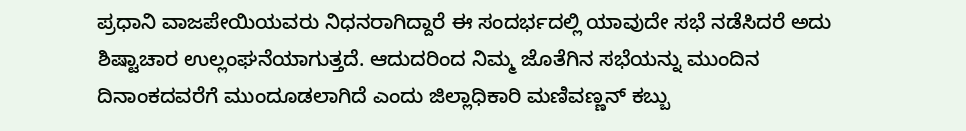ಪ್ರಧಾನಿ ವಾಜಪೇಯಿಯವರು ನಿಧನರಾಗಿದ್ದಾರೆ ಈ ಸಂದರ್ಭದಲ್ಲಿ ಯಾವುದೇ ಸಭೆ ನಡೆಸಿದರೆ ಅದು ಶಿಷ್ಟಾಚಾರ ಉಲ್ಲಂಘನೆಯಾಗುತ್ತದೆ. ಆದುದರಿಂದ ನಿಮ್ಮ ಜೊತೆಗಿನ ಸಭೆಯನ್ನು ಮುಂದಿನ ದಿನಾಂಕದವರೆಗೆ ಮುಂದೂಡಲಾಗಿದೆ ಎಂದು ಜಿಲ್ಲಾಧಿಕಾರಿ ಮಣಿವಣ್ಣನ್ ಕಬ್ಬು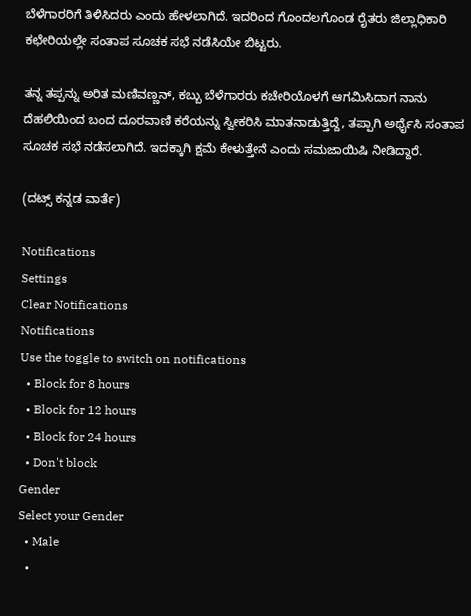ಬೆಳೆಗಾರರಿಗೆ ತಿಳಿಸಿದರು ಎಂದು ಹೇಳಲಾಗಿದೆ. ಇದರಿಂದ ಗೊಂದಲಗೊಂಡ ರೈತರು ಜಿಲ್ಲಾಧಿಕಾರಿ ಕಛೇರಿಯಲ್ಲೇ ಸಂತಾಪ ಸೂಚಕ ಸಭೆ ನಡೆಸಿಯೇ ಬಿಟ್ಟರು.

ತನ್ನ ತಪ್ಪನ್ನು ಅರಿತ ಮಣಿವಣ್ಣನ್, ಕಬ್ಬು ಬೆಳೆಗಾರರು ಕಚೇರಿಯೊಳಗೆ ಆಗಮಿಸಿದಾಗ ನಾನು ದೆಹಲಿಯಿಂದ ಬಂದ ದೂರವಾಣಿ ಕರೆಯನ್ನು ಸ್ವೀಕರಿಸಿ ಮಾತನಾಡುತ್ತಿದ್ದೆ, ತಪ್ಪಾಗಿ ಅರ್ಥೈಸಿ ಸಂತಾಪ ಸೂಚಕ ಸಭೆ ನಡೆಸಲಾಗಿದೆ. ಇದಕ್ಕಾಗಿ ಕ್ಷಮೆ ಕೇಳುತ್ತೇನೆ ಎಂದು ಸಮಜಾಯಿಷಿ ನೀಡಿದ್ದಾರೆ.

(ದಟ್ಸ್ ಕನ್ನಡ ವಾರ್ತೆ)

Notifications
Settings
Clear Notifications
Notifications
Use the toggle to switch on notifications
  • Block for 8 hours
  • Block for 12 hours
  • Block for 24 hours
  • Don't block
Gender
Select your Gender
  • Male
  •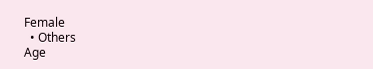Female
  • Others
Age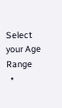Select your Age Range
  •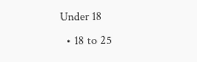Under 18
  • 18 to 25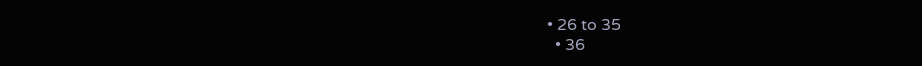• 26 to 35
  • 36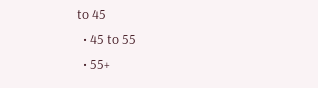to 45
  • 45 to 55
  • 55+